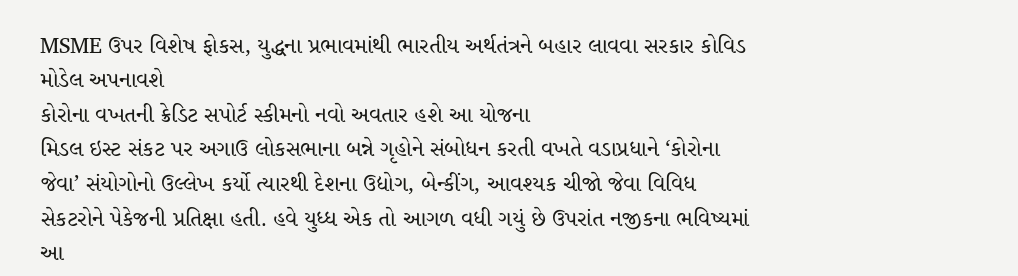MSME ઉપર વિશેષ ફોકસ, યુદ્ધના પ્રભાવમાંથી ભારતીય અર્થતંત્રને બહાર લાવવા સરકાર કોવિડ મોડેલ અપનાવશે
કોરોના વખતની ક્રેડિટ સપોર્ટ સ્કીમનો નવો અવતાર હશે આ યોજના
મિડલ ઇસ્ટ સંકટ પર અગાઉ લોકસભાના બન્ને ગૃહોને સંબોધન કરતી વખતે વડાપ્રધાને ‘કોરોના જેવા’ સંયોગોનો ઉલ્લેખ કર્યો ત્યારથી દેશના ઉદ્યોગ, બેન્કીંગ, આવશ્યક ચીજો જેવા વિવિધ સેકટરોને પેકેજની પ્રતિક્ષા હતી. હવે યુધ્ધ એક તો આગળ વધી ગયું છે ઉપરાંત નજીકના ભવિષ્યમાં આ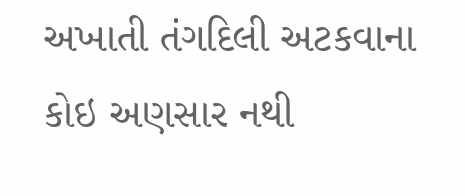અખાતી તંગદિલી અટકવાના કોઇ અણસાર નથી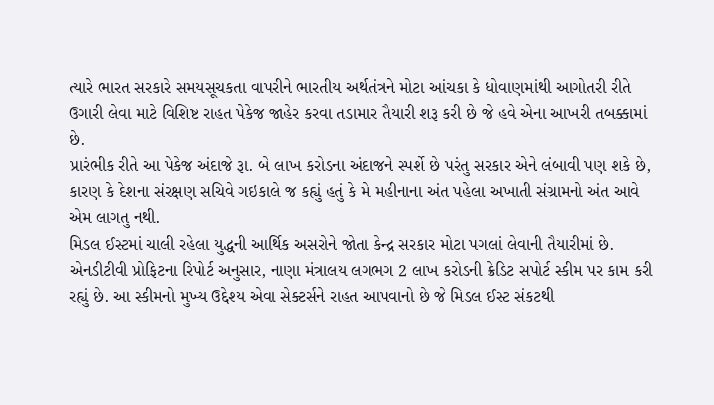ત્યારે ભારત સરકારે સમયસૂચકતા વાપરીને ભારતીય અર્થતંત્રને મોટા આંચકા કે ધોવાણમાંથી આગોતરી રીતે ઉગારી લેવા માટે વિશિષ્ટ રાહત પેકેજ જાહેર કરવા તડામાર તૈયારી શરૂ કરી છે જે હવે એના આખરી તબક્કામાં છે.
પ્રારંભીક રીતે આ પેકેજ અંદાજે રૂા. બે લાખ કરોડના અંદાજને સ્પર્શે છે પરંતુ સરકાર એને લંબાવી પણ શકે છે, કારણ કે દેશના સંરક્ષણ સચિવે ગઇકાલે જ કહ્યું હતું કે મે મહીનાના અંત પહેલા અખાતી સંગ્રામનો અંત આવે એમ લાગતુ નથી.
મિડલ ઈસ્ટમાં ચાલી રહેલા યુદ્ધની આર્થિક અસરોને જોતા કેન્દ્ર સરકાર મોટા પગલાં લેવાની તૈયારીમાં છે. એનડીટીવી પ્રોફિટના રિપોર્ટ અનુસાર, નાણા મંત્રાલય લગભગ 2 લાખ કરોડની ક્રેડિટ સપોર્ટ સ્કીમ પર કામ કરી રહ્યું છે. આ સ્કીમનો મુખ્ય ઉદ્દેશ્ય એવા સેક્ટર્સને રાહત આપવાનો છે જે મિડલ ઈસ્ટ સંકટથી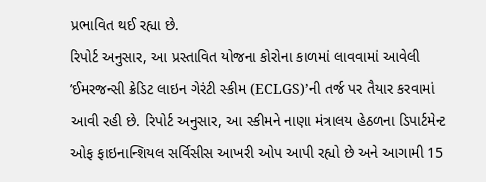પ્રભાવિત થઈ રહ્યા છે.
રિપોર્ટ અનુસાર, આ પ્રસ્તાવિત યોજના કોરોના કાળમાં લાવવામાં આવેલી ’ઈમરજન્સી ક્રેડિટ લાઇન ગેરંટી સ્કીમ (ECLGS)’ની તર્જ પર તૈયાર કરવામાં આવી રહી છે. રિપોર્ટ અનુસાર, આ સ્કીમને નાણા મંત્રાલય હેઠળના ડિપાર્ટમેન્ટ ઓફ ફાઇનાન્શિયલ સર્વિસીસ આખરી ઓપ આપી રહ્યો છે અને આગામી 15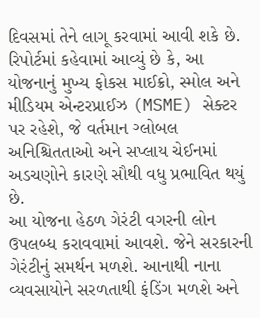દિવસમાં તેને લાગૂ કરવામાં આવી શકે છે.
રિપોર્ટમાં કહેવામાં આવ્યું છે કે, આ યોજનાનું મુખ્ય ફોકસ માઈક્રો, સ્મોલ અને મીડિયમ એન્ટરપ્રાઈઝ (MSME) સેક્ટર પર રહેશે, જે વર્તમાન ગ્લોબલ અનિશ્ચિતતાઓ અને સપ્લાય ચેઈનમાં અડચણોને કારણે સૌથી વધુ પ્રભાવિત થયું છે.
આ યોજના હેઠળ ગેરંટી વગરની લોન ઉપલબ્ધ કરાવવામાં આવશે. જેને સરકારની ગેરંટીનું સમર્થન મળશે. આનાથી નાના વ્યવસાયોને સરળતાથી ફંડિંગ મળશે અને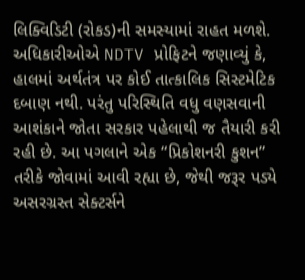લિક્વિડિટી (રોકડ)ની સમસ્યામાં રાહત મળશે.
અધિકારીઓએ NDTV પ્રોફિટને જણાવ્યું કે, હાલમાં અર્થતંત્ર પર કોઈ તાત્કાલિક સિસ્ટમેટિક દબાણ નથી. પરંતુ પરિસ્થિતિ વધુ વણસવાની આશંકાને જોતા સરકાર પહેલાથી જ તૈયારી કરી રહી છે. આ પગલાને એક “પ્રિકોશનરી કુશન” તરીકે જોવામાં આવી રહ્યા છે, જેથી જરૂર પડ્યે અસરગ્રસ્ત સેક્ટર્સને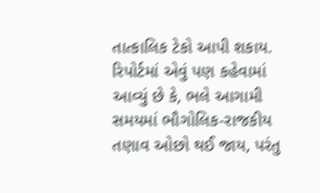તાત્કાલિક ટેકો આપી શકાય.
રિપોર્ટમાં એવું પણ કહેવામાં આવ્યું છે કે, ભલે આગામી સમયમાં ભૌગોલિક-રાજકીય તણાવ ઓછો થઈ જાય, પરંતુ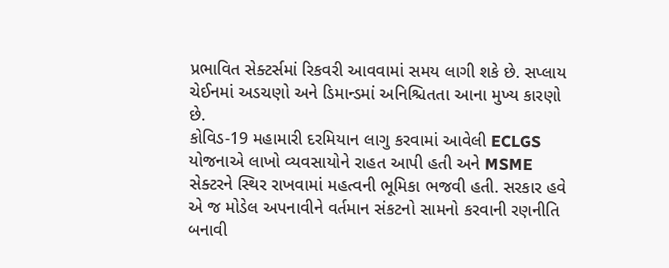પ્રભાવિત સેક્ટર્સમાં રિકવરી આવવામાં સમય લાગી શકે છે. સપ્લાય ચેઈનમાં અડચણો અને ડિમાન્ડમાં અનિશ્ચિતતા આના મુખ્ય કારણો છે.
કોવિડ-19 મહામારી દરમિયાન લાગુ કરવામાં આવેલી ECLGS યોજનાએ લાખો વ્યવસાયોને રાહત આપી હતી અને MSME સેક્ટરને સ્થિર રાખવામાં મહત્વની ભૂમિકા ભજવી હતી. સરકાર હવે એ જ મોડેલ અપનાવીને વર્તમાન સંકટનો સામનો કરવાની રણનીતિ બનાવી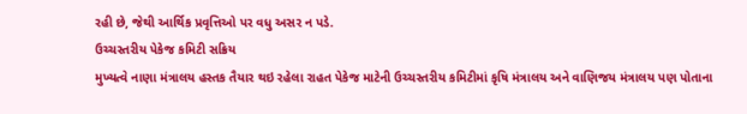રહી છે, જેથી આર્થિક પ્રવૃત્તિઓ પર વધુ અસર ન પડે.
ઉચ્ચસ્તરીય પેકેજ કમિટી સક્રિય
મુખ્યત્વે નાણા મંત્રાલય હસ્તક તૈયાર થઇ રહેલા રાહત પેકેજ માટેની ઉચ્ચસ્તરીય કમિટીમાં કૃષિ મંત્રાલય અને વાણિજય મંત્રાલય પણ પોતાના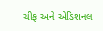ચીફ અને એડિશનલ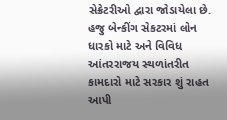સેક્રેટરીઓ દ્વારા જોડાયેલા છે. હજુ બેન્કીંગ સેકટરમાં લોન ધારકો માટે અને વિવિધ આંતરરાજય સ્થળાંતરીત કામદારો માટે સરકાર શું રાહત આપી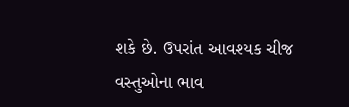શકે છે. ઉપરાંત આવશ્યક ચીજ વસ્તુઓના ભાવ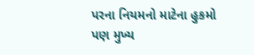પરના નિયમનો માટેના હુકમો પણ મુખ્ય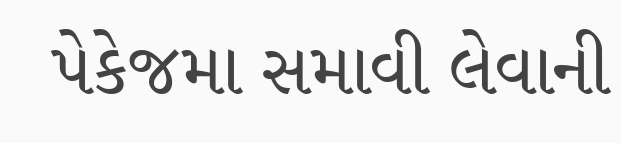પેકેજમા સમાવી લેવાની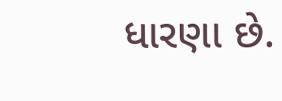ધારણા છે.